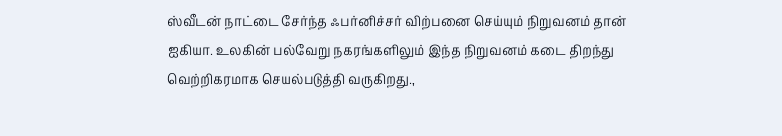ஸ்வீடன் நாட்டை சேர்ந்த ஃபர்னிச்சர் விற்பனை செய்யும் நிறுவனம் தான் ஐகியா. உலகின் பல்வேறு நகரங்களிலும் இந்த நிறுவனம் கடை திறந்து வெற்றிகரமாக செயல்படுத்தி வருகிறது.,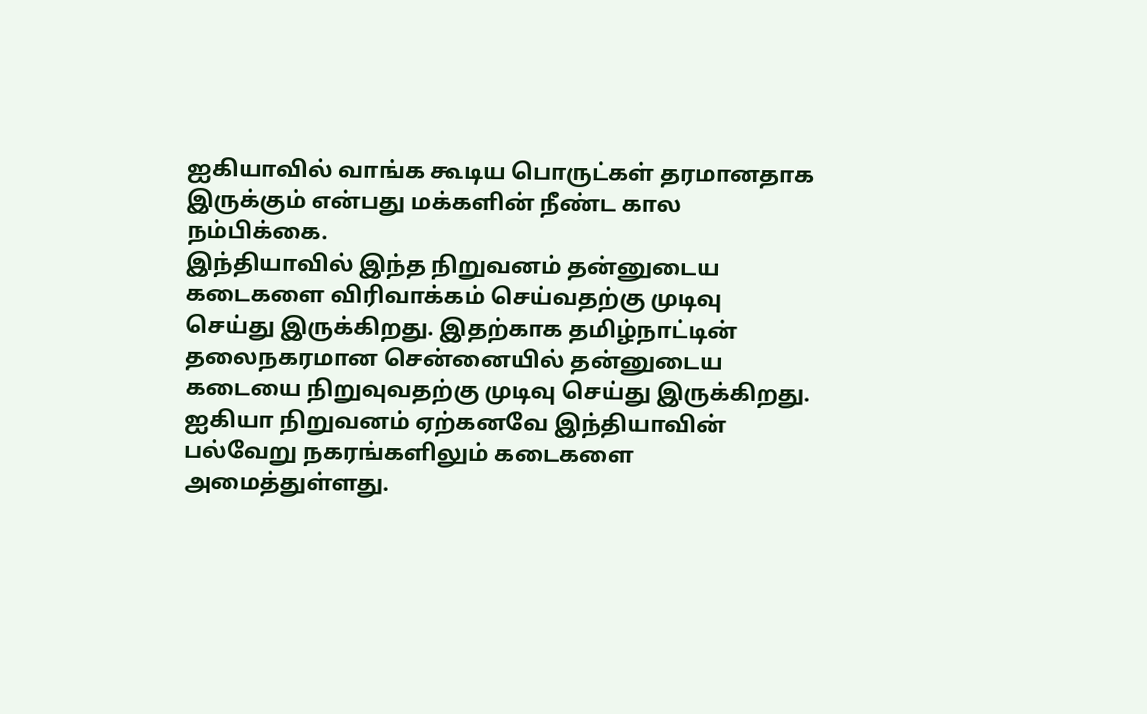ஐகியாவில் வாங்க கூடிய பொருட்கள் தரமானதாக இருக்கும் என்பது மக்களின் நீண்ட கால நம்பிக்கை.
இந்தியாவில் இந்த நிறுவனம் தன்னுடைய கடைகளை விரிவாக்கம் செய்வதற்கு முடிவு செய்து இருக்கிறது. இதற்காக தமிழ்நாட்டின் தலைநகரமான சென்னையில் தன்னுடைய கடையை நிறுவுவதற்கு முடிவு செய்து இருக்கிறது. ஐகியா நிறுவனம் ஏற்கனவே இந்தியாவின் பல்வேறு நகரங்களிலும் கடைகளை அமைத்துள்ளது.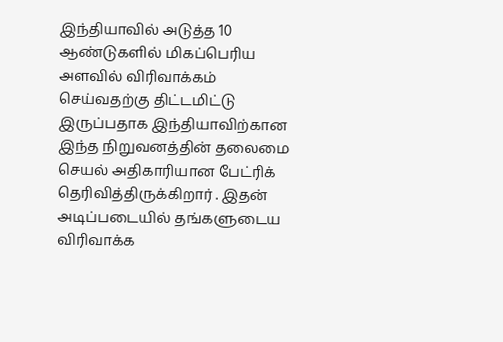இந்தியாவில் அடுத்த 10 ஆண்டுகளில் மிகப்பெரிய அளவில் விரிவாக்கம் செய்வதற்கு திட்டமிட்டு இருப்பதாக இந்தியாவிற்கான இந்த நிறுவனத்தின் தலைமை செயல் அதிகாரியான பேட்ரிக் தெரிவித்திருக்கிறார் . இதன் அடிப்படையில் தங்களுடைய விரிவாக்க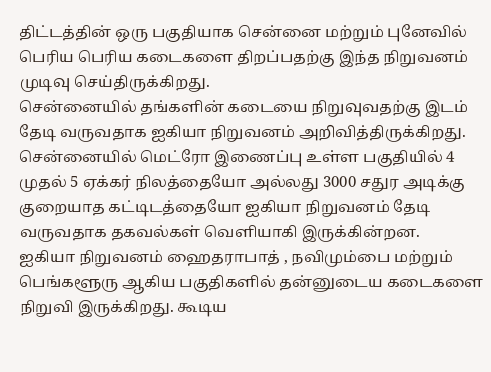திட்டத்தின் ஒரு பகுதியாக சென்னை மற்றும் புனேவில் பெரிய பெரிய கடைகளை திறப்பதற்கு இந்த நிறுவனம் முடிவு செய்திருக்கிறது.
சென்னையில் தங்களின் கடையை நிறுவுவதற்கு இடம் தேடி வருவதாக ஐகியா நிறுவனம் அறிவித்திருக்கிறது. சென்னையில் மெட்ரோ இணைப்பு உள்ள பகுதியில் 4 முதல் 5 ஏக்கர் நிலத்தையோ அல்லது 3000 சதுர அடிக்கு குறையாத கட்டிடத்தையோ ஐகியா நிறுவனம் தேடி வருவதாக தகவல்கள் வெளியாகி இருக்கின்றன.
ஐகியா நிறுவனம் ஹைதராபாத் , நவிமும்பை மற்றும் பெங்களூரு ஆகிய பகுதிகளில் தன்னுடைய கடைகளை நிறுவி இருக்கிறது. கூடிய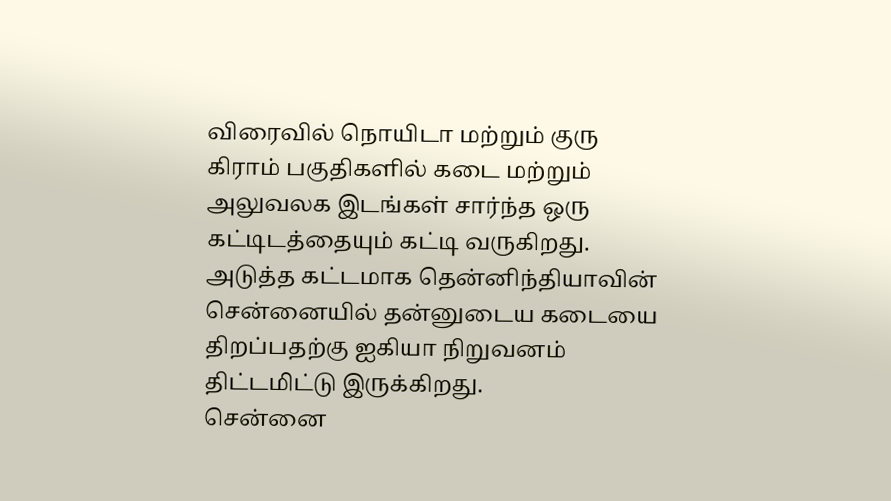விரைவில் நொயிடா மற்றும் குரு கிராம் பகுதிகளில் கடை மற்றும் அலுவலக இடங்கள் சார்ந்த ஒரு கட்டிடத்தையும் கட்டி வருகிறது. அடுத்த கட்டமாக தென்னிந்தியாவின் சென்னையில் தன்னுடைய கடையை திறப்பதற்கு ஐகியா நிறுவனம் திட்டமிட்டு இருக்கிறது.
சென்னை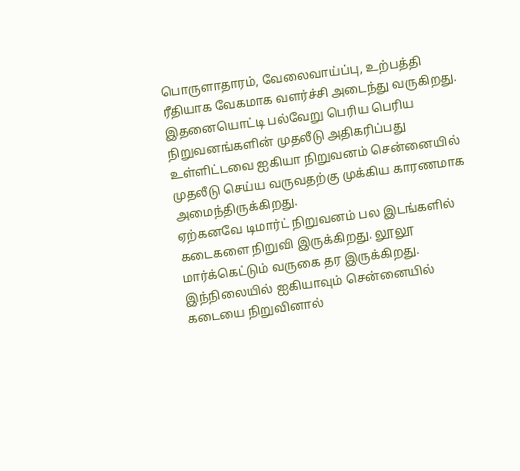பொருளாதாரம், வேலைவாய்ப்பு, உற்பத்தி ரீதியாக வேகமாக வளர்ச்சி அடைந்து வருகிறது. இதனையொட்டி பல்வேறு பெரிய பெரிய நிறுவனங்களின் முதலீடு அதிகரிப்பது உள்ளிட்டவை ஐகியா நிறுவனம் சென்னையில் முதலீடு செய்ய வருவதற்கு முக்கிய காரணமாக அமைந்திருக்கிறது.
ஏற்கனவே டிமார்ட் நிறுவனம் பல இடங்களில் கடைகளை நிறுவி இருக்கிறது. லூலூ மார்க்கெட்டும் வருகை தர இருக்கிறது. இந்நிலையில் ஐகியாவும் சென்னையில் கடையை நிறுவினால்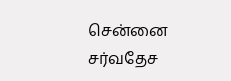சென்னை சர்வதேச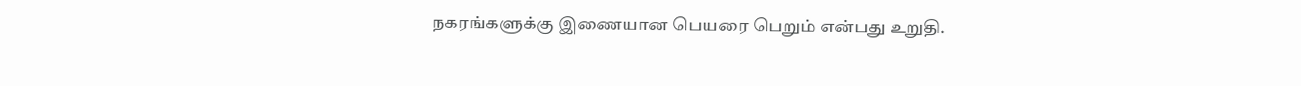நகரங்களுக்கு இணையான பெயரை பெறும் என்பது உறுதி.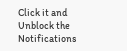Click it and Unblock the Notifications